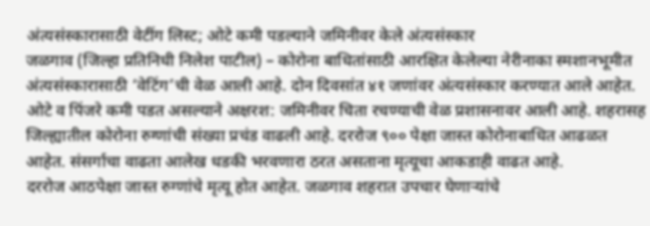अंत्यसंस्कारासाठी वेटींग लिस्ट; ओटे कमी पडल्याने जमिनीवर केले अंत्यसंस्कार
जळगाव (जिल्हा प्रतिनिधी निलेश पाटील) – कोरोना बाधितांसाठी आरक्षित केलेल्या नेरीनाका स्मशानभूमीत अंत्यसंस्कारासाठी ‘वेटिंग’ची वेळ आली आहे. दोन दिवसांत ४१ जणांवर अंत्यसंस्कार करण्यात आले आहेत. ओटे व पिंजरे कमी पडत असल्याने अक्षरश: जमिनीवर चिता रचण्याची वेळ प्रशासनावर आली आहे. शहरासह जिल्ह्यातील कोरोना रुग्णांची संख्या प्रचंड वाढली आहे. दररोज ९०० पेक्षा जास्त कोरोनाबाधित आढळत आहेत. संसर्गाचा वाढता आलेख धडकी भरवणारा ठरत असताना मृत्यूचा आकडाही वाढत आहे.
दररोज आठपेक्षा जास्त रुग्णांचे मृत्यू होत आहेत. जळगाव शहरात उपचार घेणाऱ्यांचे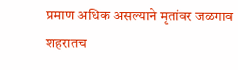प्रमाण अधिक असल्याने मृतांवर जळगाव शहरातच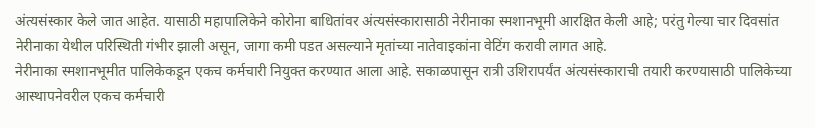अंत्यसंस्कार केले जात आहेत. यासाठी महापालिकेने कोरोना बाधितांवर अंत्यसंस्कारासाठी नेरीनाका स्मशानभूमी आरक्षित केली आहे; परंतु गेल्या चार दिवसांत नेरीनाका येथील परिस्थिती गंभीर झाली असून, जागा कमी पडत असल्याने मृतांच्या नातेवाइकांना वेटिंग करावी लागत आहे.
नेरीनाका स्मशानभूमीत पालिकेकडून एकच कर्मचारी नियुक्त करण्यात आला आहे. सकाळपासून रात्री उशिरापर्यंत अंत्यसंस्काराची तयारी करण्यासाठी पालिकेच्या आस्थापनेवरील एकच कर्मचारी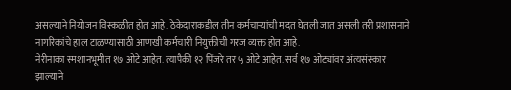असल्याने नियोजन विस्कळीत होत आहे. ठेकेदाराकडील तीन कर्मचाऱ्यांची मदत घेतली जात असली तरी प्रशासनाने नागरिकांचे हाल टाळण्यासाठी आणखी कर्मचारी नियुक्तीची गरज व्यक्त होत आहे.
नेरीनाका स्मशानभूमीत १७ ओटे आहेत. त्यापैकी १२ पिंजरे तर ५ ओटे आहेत. सर्व १७ ओट्यांवर अंत्यसंस्कार झाल्याने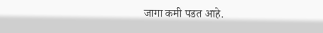जागा कमी पडत आहे.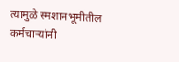त्यामुळे स्मशानभूमीतील कर्मचाऱ्यांनी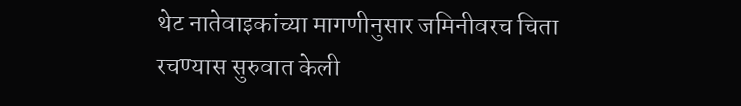थेट नातेवाइकांच्या मागणीनुसार जमिनीवरच चिता रचण्यास सुरुवात केली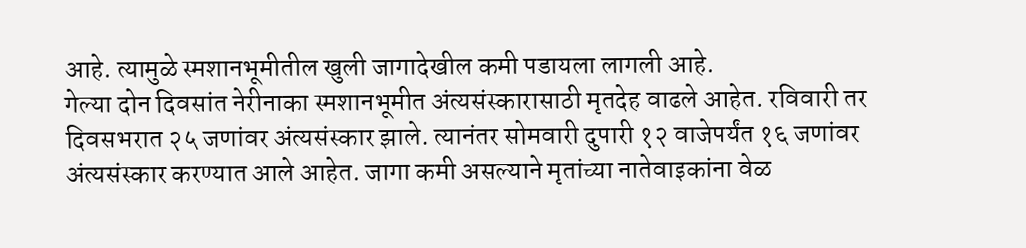आहे. त्यामुळे स्मशानभूमीतील खुली जागादेखील कमी पडायला लागली आहे.
गेल्या दोन दिवसांत नेरीनाका स्मशानभूमीत अंत्यसंस्कारासाठी मृतदेह वाढले आहेत. रविवारी तर दिवसभरात २५ जणांवर अंत्यसंस्कार झाले. त्यानंतर सोमवारी दुपारी १२ वाजेपर्यंत १६ जणांवर अंत्यसंस्कार करण्यात आले आहेत. जागा कमी असल्याने मृतांच्या नातेवाइकांना वेळ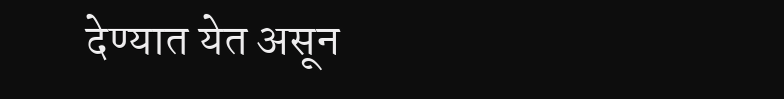देण्यात येत असून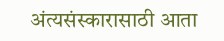अंत्यसंस्कारासाठी आता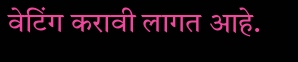वेटिंग करावी लागत आहे.